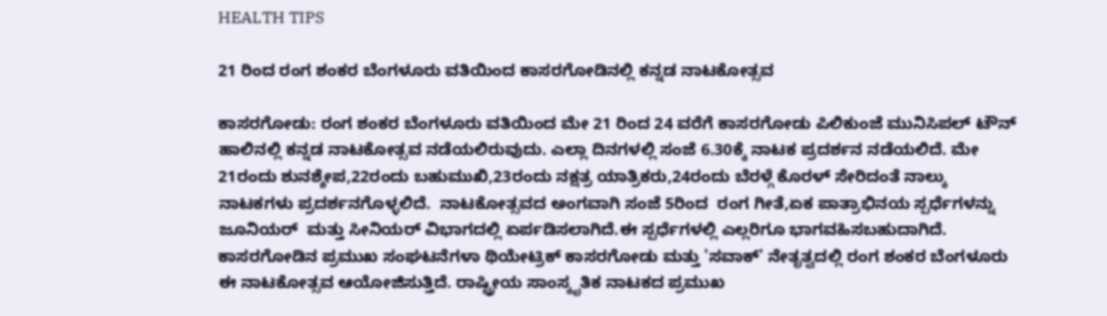HEALTH TIPS

21 ರಿಂದ ರಂಗ ಶಂಕರ ಬೆಂಗಳೂರು ವತಿಯಿಂದ ಕಾಸರಗೋಡಿನಲ್ಲಿ ಕನ್ನಡ ನಾಟಕೋತ್ಸವ

ಕಾಸರಗೋಡು: ರಂಗ ಶಂಕರ ಬೆಂಗಳೂರು ವತಿಯಿಂದ ಮೇ 21 ರಿಂದ 24 ವರೆಗೆ ಕಾಸರಗೋಡು ಪಿಲಿಕುಂಜೆ ಮುನಿಸಿಪಲ್ ಟೌನ್ ಹಾಲಿನಲ್ಲಿ ಕನ್ನಡ ನಾಟಕೋತ್ಸವ ನಡೆಯಲಿರುವುದು. ಎಲ್ಲಾ ದಿನಗಳಲ್ಲಿ ಸಂಜೆ 6.30ಕ್ಕೆ ನಾಟಕ ಪ್ರದರ್ಶನ ನಡೆಯಲಿದೆ. ಮೇ 21ರಂದು ಶುನಶ್ಶೇಪ,22ರಂದು ಬಹುಮುಖಿ,23ರಂದು ನಕ್ಷತ್ರ ಯಾತ್ರಿಕರು,24ರಂದು ಬೆರಳ್ಗೆ ಕೊರಳ್ ಸೇರಿದಂತೆ ನಾಲ್ಕು ನಾಟಕಗಳು ಪ್ರದರ್ಶನಗೊಳ್ಳಲಿದೆ.  ನಾಟಕೋತ್ಸವದ ಅಂಗವಾಗಿ ಸಂಜೆ 5ರಿಂದ  ರಂಗ ಗೀತೆ,ಏಕ ಪಾತ್ರಾಭಿನಯ ಸ್ಪರ್ಧೆಗಳನ್ನು ಜೂನಿಯರ್  ಮತ್ತು ಸೀನಿಯರ್ ವಿಭಾಗದಲ್ಲಿ ಏರ್ಪಡಿಸಲಾಗಿದೆ.ಈ ಸ್ಪರ್ಧೆಗಳಲ್ಲಿ ಎಲ್ಲರಿಗೂ ಭಾಗವಹಿಸಬಹುದಾಗಿದೆ. ಕಾಸರಗೋಡಿನ ಪ್ರಮುಖ ಸಂಘಟನೆಗಳಾ ಥಿಯೇಟ್ರಿಕ್ ಕಾಸರಗೋಡು ಮತ್ತು 'ಸವಾಕ್' ನೇತೃತ್ವದಲ್ಲಿ ರಂಗ ಶಂಕರ ಬೆಂಗಳೂರು ಈ ನಾಟಕೋತ್ಸವ ಆಯೋಜಿಸುತ್ತಿದೆ. ರಾಷ್ಟ್ರೀಯ ಸಾಂಸ್ಕೃತಿಕ ನಾಟಕದ ಪ್ರಮುಖ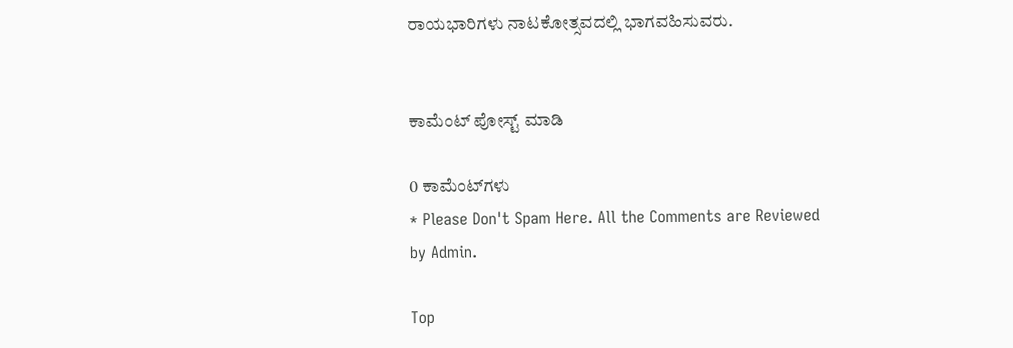ರಾಯಭಾರಿಗಳು ನಾಟಕೋತ್ಸವದಲ್ಲಿ ಭಾಗವಹಿಸುವರು.


ಕಾಮೆಂಟ್‌‌ ಪೋಸ್ಟ್‌ ಮಾಡಿ

0 ಕಾಮೆಂಟ್‌ಗಳು
* Please Don't Spam Here. All the Comments are Reviewed by Admin.

Top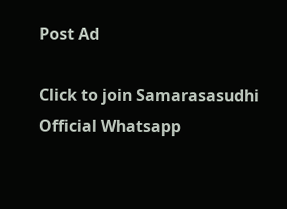Post Ad

Click to join Samarasasudhi Official Whatsapp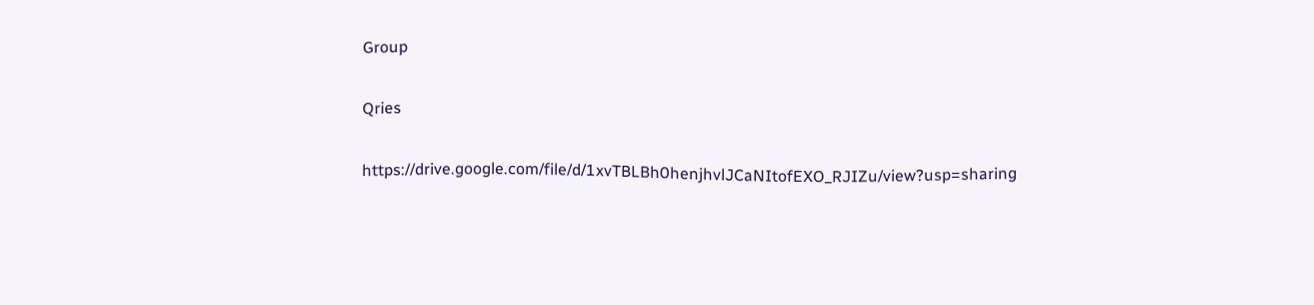Group

Qries

https://drive.google.com/file/d/1xvTBLBh0henjhvlJCaNItofEXO_RJIZu/view?usp=sharing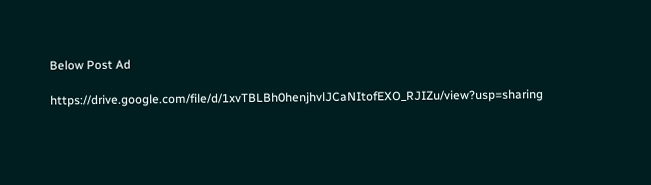Below Post Ad

https://drive.google.com/file/d/1xvTBLBh0henjhvlJCaNItofEXO_RJIZu/view?usp=sharing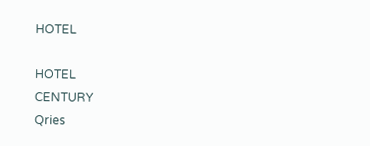HOTEL

HOTEL
CENTURY
Qries